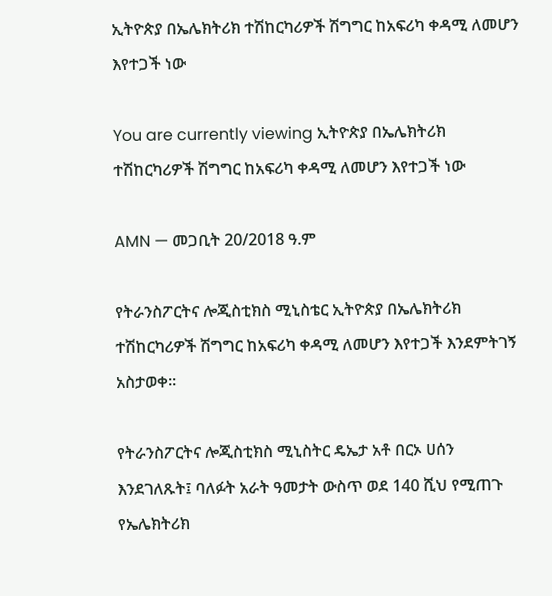ኢትዮጵያ በኤሌክትሪክ ተሽከርካሪዎች ሽግግር ከአፍሪካ ቀዳሚ ለመሆን እየተጋች ነው

You are currently viewing ኢትዮጵያ በኤሌክትሪክ ተሽከርካሪዎች ሽግግር ከአፍሪካ ቀዳሚ ለመሆን እየተጋች ነው

AMN — መጋቢት 20/2018 ዓ.ም

የትራንስፖርትና ሎጂስቲክስ ሚኒስቴር ኢትዮጵያ በኤሌክትሪክ ተሽከርካሪዎች ሽግግር ከአፍሪካ ቀዳሚ ለመሆን እየተጋች እንደምትገኝ አስታወቀ፡፡

የትራንስፖርትና ሎጂስቲክስ ሚኒስትር ዴኤታ አቶ በርኦ ሀሰን እንደገለጹት፤ ባለፉት አራት ዓመታት ውስጥ ወደ 140 ሺህ የሚጠጉ የኤሌክትሪክ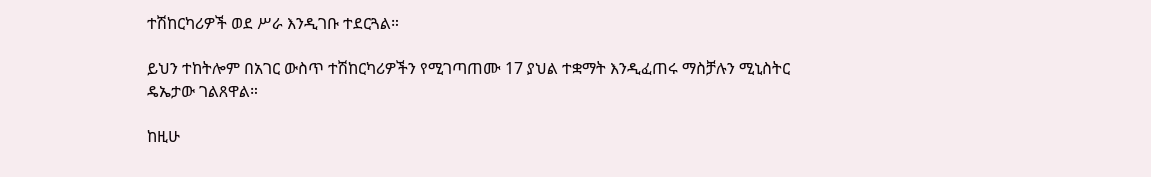ተሽከርካሪዎች ወደ ሥራ እንዲገቡ ተደርጓል።

ይህን ተከትሎም በአገር ውስጥ ተሽከርካሪዎችን የሚገጣጠሙ 17 ያህል ተቋማት እንዲፈጠሩ ማስቻሉን ሚኒስትር ዴኤታው ገልጸዋል።

ከዚሁ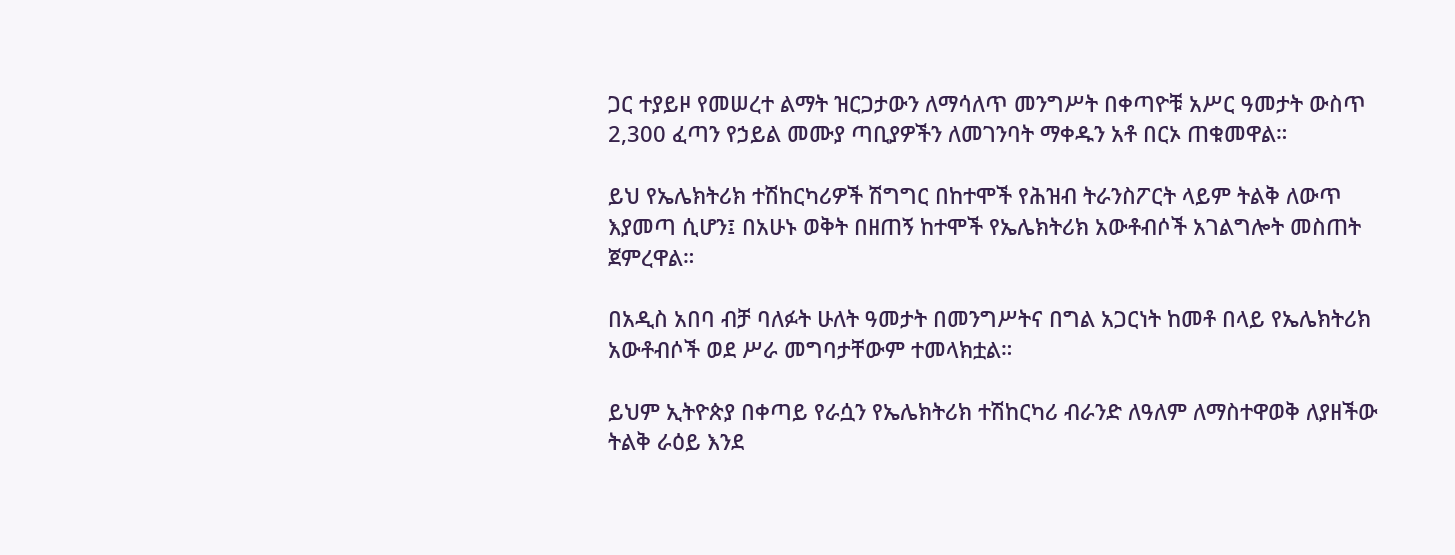ጋር ተያይዞ የመሠረተ ልማት ዝርጋታውን ለማሳለጥ መንግሥት በቀጣዮቹ አሥር ዓመታት ውስጥ 2,300 ፈጣን የኃይል መሙያ ጣቢያዎችን ለመገንባት ማቀዱን አቶ በርኦ ጠቁመዋል።

ይህ የኤሌክትሪክ ተሽከርካሪዎች ሽግግር በከተሞች የሕዝብ ትራንስፖርት ላይም ትልቅ ለውጥ እያመጣ ሲሆን፤ በአሁኑ ወቅት በዘጠኝ ከተሞች የኤሌክትሪክ አውቶብሶች አገልግሎት መስጠት ጀምረዋል።

በአዲስ አበባ ብቻ ባለፉት ሁለት ዓመታት በመንግሥትና በግል አጋርነት ከመቶ በላይ የኤሌክትሪክ አውቶብሶች ወደ ሥራ መግባታቸውም ተመላክቷል።

ይህም ኢትዮጵያ በቀጣይ የራሷን የኤሌክትሪክ ተሽከርካሪ ብራንድ ለዓለም ለማስተዋወቅ ለያዘችው ትልቅ ራዕይ እንደ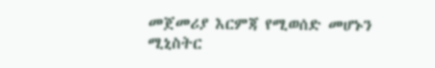መጀመሪያ እርምጃ የሚወሰድ መሆኑን ሚኒስትር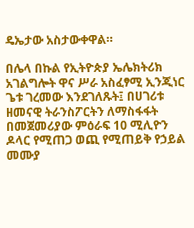ዴኤታው አስታውቀዋል።

በሌላ በኩል የኢትዮጵያ ኤሌክትሪክ አገልግሎት ዋና ሥራ አስፈፃሚ ኢንጂነር ጌቱ ገረመው እንደገለጹት፤ በሀገሪቱ ዘመናዊ ትራንስፖርትን ለማስፋፋት በመጀመሪያው ምዕራፍ 10 ሚሊዮን ዶላር የሚጠጋ ወጪ የሚጠይቅ የኃይል መሙያ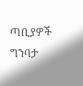ጣቢያዎች ግንባታ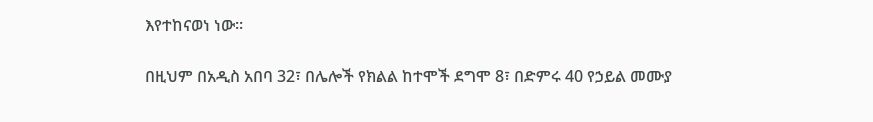እየተከናወነ ነው።

በዚህም በአዲስ አበባ 32፣ በሌሎች የክልል ከተሞች ደግሞ 8፣ በድምሩ 40 የኃይል መሙያ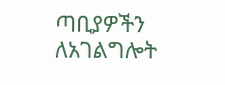ጣቢያዎችን ለአገልግሎት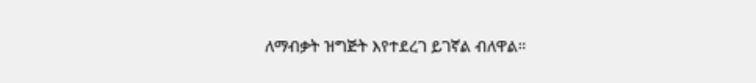ለማብቃት ዝግጅት እየተደረገ ይገኛል ብለዋል።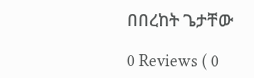በበረከት ጌታቸው

0 Reviews ( 0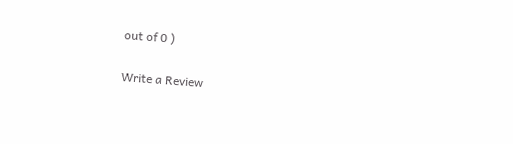out of 0 )

Write a Review